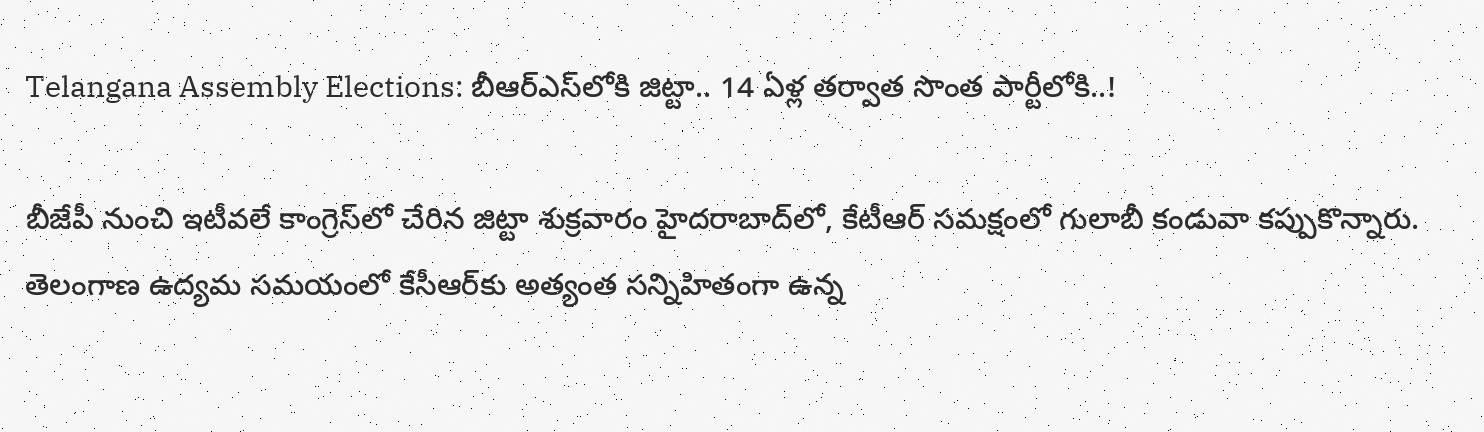Telangana Assembly Elections: బీఆర్ఎస్‌లోకి జిట్టా.. 14 ఏళ్ల తర్వాత సొంత పార్టీలోకి..!

బీజేపీ నుంచి ఇటీవలే కాంగ్రెస్‌లో చేరిన జిట్టా శుక్రవారం హైదరాబాద్‌లో, కేటీఆర్ సమక్షంలో గులాబీ కండువా కప్పుకొన్నారు. తెలంగాణ ఉద్యమ సమయంలో కేసీఆర్‌కు అత్యంత సన్నిహితంగా ఉన్న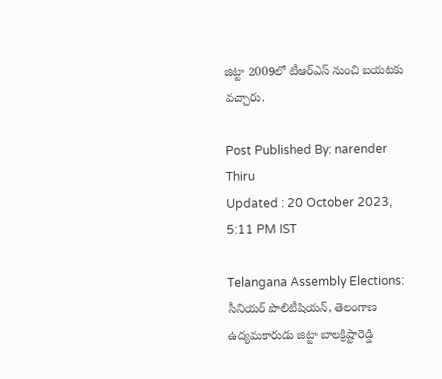జిట్టా 2009లో టీఆర్ఎస్ నుంచి బయటకు వచ్చారు.

Post Published By: narender Thiru
Updated : 20 October 2023, 5:11 PM IST

Telangana Assembly Elections: సీనియర్ పొలిటీషియన్, తెలంగాణ ఉద్యమకారుడు జిట్టా బాలక్రిష్టారెడ్డి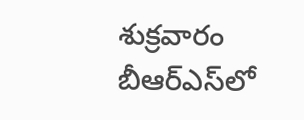శుక్రవారం బీఆర్ఎస్‌లో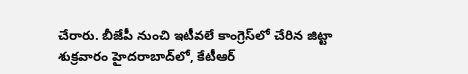చేరారు. బీజేపీ నుంచి ఇటీవలే కాంగ్రెస్‌లో చేరిన జిట్టా శుక్రవారం హైదరాబాద్‌లో, కేటీఆర్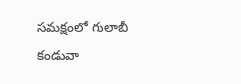సమక్షంలో గులాబీ కండువా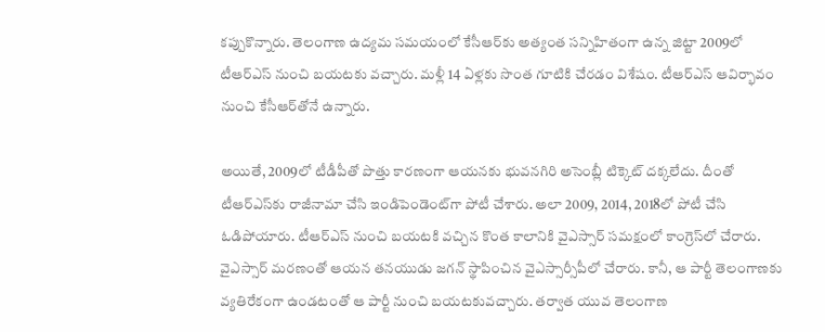కప్పుకొన్నారు. తెలంగాణ ఉద్యమ సమయంలో కేసీఆర్‌కు అత్యంత సన్నిహితంగా ఉన్న జిట్టా 2009లో టీఆర్ఎస్ నుంచి బయటకు వచ్చారు. మళ్లీ 14 ఏళ్లకు సొంత గూటికి చేరడం విశేషం. టీఆర్ఎస్ ఆవిర్భావం నుంచి కేసీఆర్‌తోనే ఉన్నారు.

అయితే, 2009లో టీడీపీతో పొత్తు కారణంగా ఆయనకు భువనగిరి అసెంబ్లీ టిక్కెట్ దక్కలేదు. దీంతో టీఆర్ఎస్‌కు రాజీనామా చేసి ఇండిపెండెంట్‌గా పోటీ చేశారు. అలా 2009, 2014, 2018లో పోటీ చేసి ఓడిపోయారు. టీఆర్ఎస్‌ నుంచి బయటకి వచ్చిన కొంత కాలానికి వైఎస్సార్ సమక్షంలో కాంగ్రెస్‌లో చేరారు. వైఎస్సార్ మరణంతో ఆయన తనయుడు జగన్ స్థాపించిన వైఎస్సార్సీపీలో చేరారు. కానీ, ఆ పార్టీ తెలంగాణకు వ్యతిరేకంగా ఉండటంతో ఆ పార్టీ నుంచి బయటకువచ్చారు. తర్వాత యువ తెలంగాణ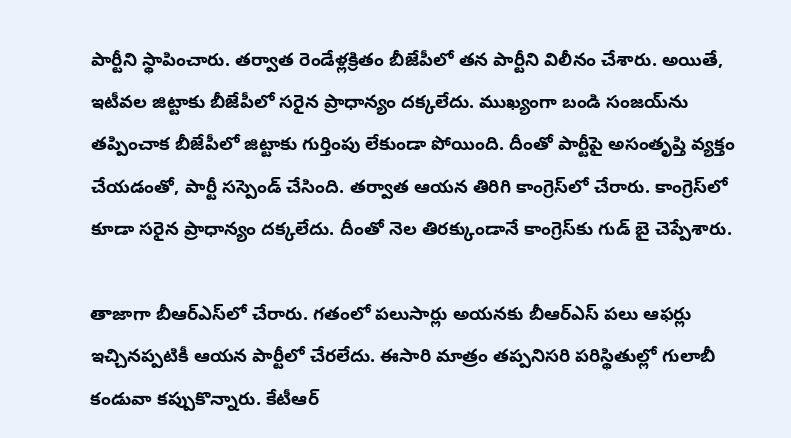పార్టీని స్థాపించారు. తర్వాత రెండేళ్లక్రితం బీజేపీలో తన పార్టీని విలీనం చేశారు. అయితే, ఇటీవల జిట్టాకు బీజేపీలో సరైన ప్రాధాన్యం దక్కలేదు. ముఖ్యంగా బండి సంజయ్‌ను తప్పించాక బీజేపీలో జిట్టాకు గుర్తింపు లేకుండా పోయింది. దీంతో పార్టీపై అసంతృప్తి వ్యక్తం చేయడంతో, పార్టీ సస్పెండ్ చేసింది. తర్వాత ఆయన తిరిగి కాంగ్రెస్‌లో చేరారు. కాంగ్రెస్‌లో కూడా సరైన ప్రాధాన్యం దక్కలేదు. దీంతో నెల తిరక్కుండానే కాంగ్రెస్‌కు గుడ్ బై చెప్పేశారు.

తాజాగా బీఆర్ఎస్‌లో చేరారు. గతంలో పలుసార్లు అయనకు బీఆర్ఎస్ పలు ఆఫర్లు ఇచ్చినప్పటికీ ఆయన పార్టీలో చేరలేదు. ఈసారి మాత్రం తప్పనిసరి పరిస్థితుల్లో గులాబీ కండువా కప్పుకొన్నారు. కేటీఆర్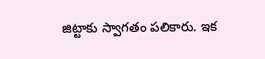జిట్టాకు స్వాగతం పలికారు. ఇక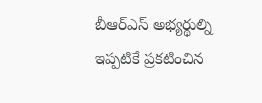బీఆర్ఎస్ అభ్యర్థుల్ని ఇప్పటికే ప్రకటించిన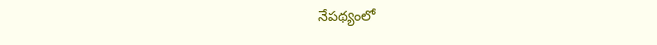నేపథ్యంలో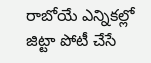రాబోయే ఎన్నికల్లో జిట్టా పోటీ చేసే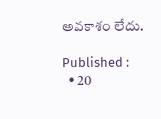అవకాశం లేదు.

Published :
  • 20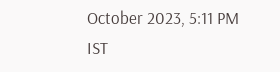October 2023, 5:11 PM IST